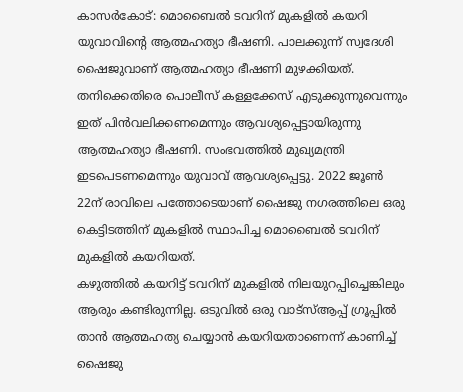കാസർകോട്: മൊബൈൽ ടവറിന് മുകളിൽ കയറി യുവാവിന്റെ ആത്മഹത്യാ ഭീഷണി. പാലക്കുന്ന് സ്വദേശി ഷൈജുവാണ് ആത്മഹത്യാ ഭീഷണി മുഴക്കിയത്. തനിക്കെതിരെ പൊലീസ് കള്ളക്കേസ് എടുക്കുന്നുവെന്നും ഇത് പിൻവലിക്കണമെന്നും ആവശ്യപ്പെട്ടായിരുന്നു ആത്മഹത്യാ ഭീഷണി. സംഭവത്തിൽ മുഖ്യമന്ത്രി ഇടപെടണമെന്നും യുവാവ് ആവശ്യപ്പെട്ടു. 2022 ജൂൺ 22ന് രാവിലെ പത്തോടെയാണ് ഷൈജു നഗരത്തിലെ ഒരു കെട്ടിടത്തിന് മുകളിൽ സ്ഥാപിച്ച മൊബൈൽ ടവറിന് മുകളിൽ കയറിയത്.
കഴുത്തിൽ കയറിട്ട് ടവറിന് മുകളിൽ നിലയുറപ്പിച്ചെങ്കിലും ആരും കണ്ടിരുന്നില്ല. ഒടുവിൽ ഒരു വാട്സ്ആപ്പ് ഗ്രൂപ്പിൽ താൻ ആത്മഹത്യ ചെയ്യാൻ കയറിയതാണെന്ന് കാണിച്ച് ഷൈജു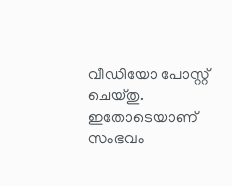വീഡിയോ പോസ്റ്റ് ചെയ്തു. ഇതോടെയാണ് സംഭവം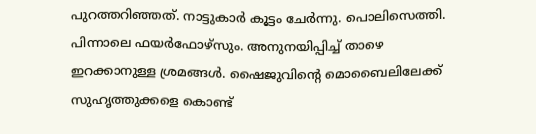പുറത്തറിഞ്ഞത്. നാട്ടുകാർ കൂട്ടം ചേർന്നു. പൊലിസെത്തി. പിന്നാലെ ഫയർഫോഴ്സും. അനുനയിപ്പിച്ച് താഴെ ഇറക്കാനുള്ള ശ്രമങ്ങൾ. ഷൈജുവിന്റെ മൊബൈലിലേക്ക് സുഹൃത്തുക്കളെ കൊണ്ട്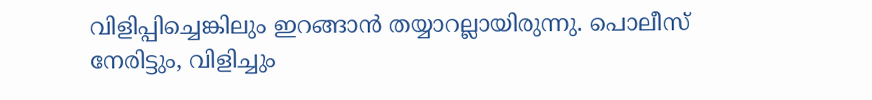വിളിപ്പിച്ചെങ്കിലും ഇറങ്ങാൻ തയ്യാറല്ലായിരുന്നു. പൊലീസ് നേരിട്ടും, വിളിച്ചും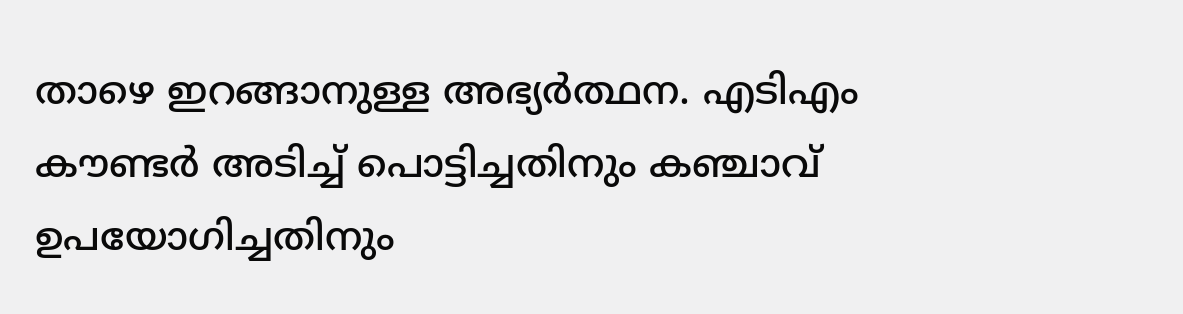താഴെ ഇറങ്ങാനുള്ള അഭ്യർത്ഥന. എടിഎം കൗണ്ടർ അടിച്ച് പൊട്ടിച്ചതിനും കഞ്ചാവ് ഉപയോഗിച്ചതിനും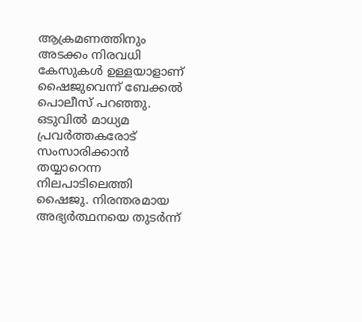ആക്രമണത്തിനും അടക്കം നിരവധി കേസുകൾ ഉള്ളയാളാണ് ഷൈജുവെന്ന് ബേക്കൽ പൊലീസ് പറഞ്ഞു.
ഒടുവിൽ മാധ്യമ പ്രവർത്തകരോട് സംസാരിക്കാൻ തയ്യാറെന്ന നിലപാടിലെത്തി ഷൈജു. നിരന്തരമായ അഭ്യർത്ഥനയെ തുടർന്ന്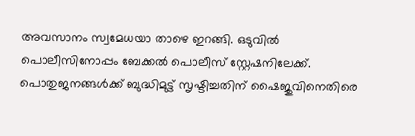അവസാനം സ്വമേധയാ താഴെ ഇറങ്ങി. ഒടുവിൽ പൊലീസിനോപ്പം ബേക്കൽ പൊലീസ് സ്റ്റേഷനിലേക്ക്. പൊതുജനങ്ങൾക്ക് ബുദ്ധിമുട്ട് സൃഷ്ടിച്ചതിന് ഷൈജുവിനെതിരെ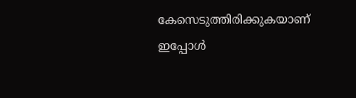കേസെടുത്തിരിക്കുകയാണ് ഇപ്പോൾ